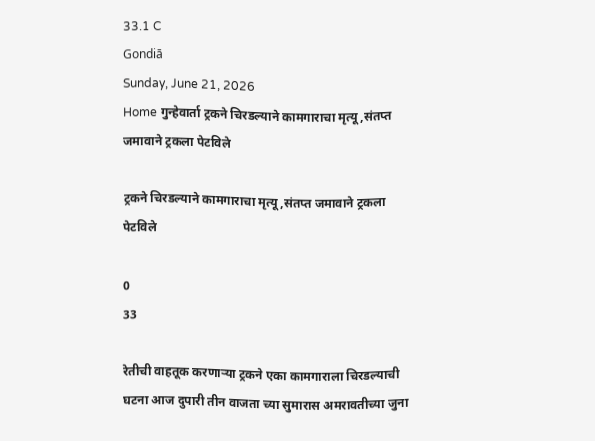33.1 C
Gondiā
Sunday, June 21, 2026
Home गुन्हेवार्ता ट्रकने चिरडल्याने कामगाराचा मृत्यू,संतप्त जमावाने ट्रकला पेटविले

ट्रकने चिरडल्याने कामगाराचा मृत्यू,संतप्त जमावाने ट्रकला पेटविले

0
33

रेतीची वाहतूक करणार्‍या ट्रकने एका कामगाराला चिरडल्याची घटना आज दुपारी तीन वाजता च्या सुमारास अमरावतीच्या जुना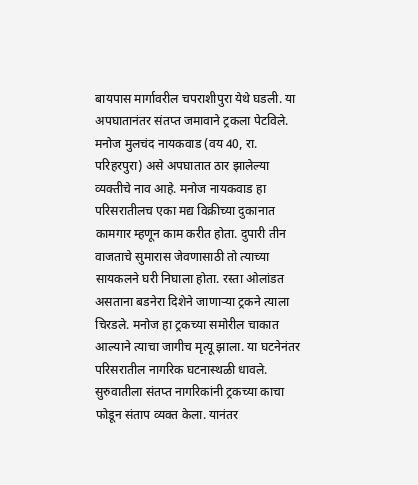बायपास मार्गावरील चपराशीपुरा येथे घडली. या अपघातानंतर संतप्त जमावाने ट्रकला पेटविले. मनोज मुलचंद नायकवाड (वय 40, रा. परिहरपुरा) असे अपघातात ठार झालेल्या व्यक्तीचे नाव आहे. मनोज नायकवाड हा परिसरातीलच एका मद्य विक्रीच्या दुकानात कामगार म्हणून काम करीत होता. दुपारी तीन वाजताचे सुमारास जेवणासाठी तो त्याच्या सायकलने घरी निघाला होता. रस्ता ओलांडत असताना बडनेरा दिशेने जाणाऱ्या ट्रकने त्याला चिरडले. मनोज हा ट्रकच्या समोरील चाकात आल्याने त्याचा जागीच मृत्यू झाला. या घटनेनंतर परिसरातील नागरिक घटनास्थळी धावले. सुरुवातीला संतप्त नागरिकांनी ट्रकच्या काचा फोडून संताप व्यक्त केला. यानंतर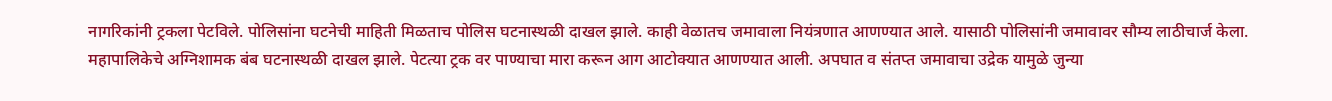नागरिकांनी ट्रकला पेटविले. पोलिसांना घटनेची माहिती मिळताच पोलिस घटनास्थळी दाखल झाले. काही वेळातच जमावाला नियंत्रणात आणण्यात आले. यासाठी पोलिसांनी जमावावर सौम्य लाठीचार्ज केला. महापालिकेचे अग्निशामक बंब घटनास्थळी दाखल झाले. पेटत्या ट्रक वर पाण्याचा मारा करून आग आटोक्यात आणण्यात आली. अपघात व संतप्त जमावाचा उद्रेक यामुळे जुन्या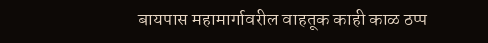बायपास महामार्गावरील वाहतूक काही काळ ठप्प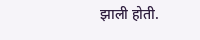झाली होती.